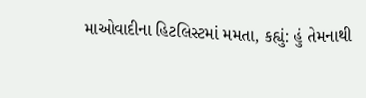માઓવાદીના હિટલિસ્ટમાં મમતા, કહ્યું: હું તેમનાથી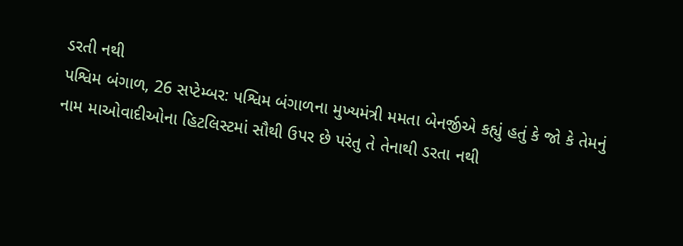ડરતી નથી
પશ્વિમ બંગાળ, 26 સપ્ટેમ્બર: પશ્વિમ બંગાળના મુખ્યમંત્રી મમતા બેનર્જીએ કહ્યું હતું કે જો કે તેમનું નામ માઓવાદીઓના હિટલિસ્ટમાં સૌથી ઉપર છે પરંતુ તે તેનાથી ડરતા નથી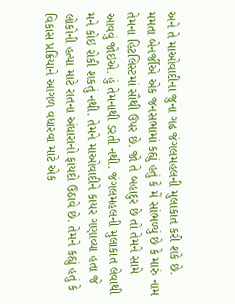અને તે માઓવાદીના જુના ગઢ જંગલમહલની મુલાકાત કરી શકે છે.
મમતા બેનર્જીએ એક જનસભામાં કહ્યું હતું કે મેં સાંભળ્યું છે કે મારું નામ તેમના હિટલિસ્ટમાં સૌથી ઉપર છે. જો તે બહાદુર છે તો તેમને સામે આવવું જોઇએ. હું તેમનાથી ડરતી નથી. જંગલમહલની મુલાકાત લેવાથી મને કોઇ રોકી શકતું નથી. તેમને માઓવાદીને કાયર ગણાવ્યા હતા જે લોકોની હત્યા માટે રાતના અંધારાનો ફાયદો ઉઠાવે છે. તેમને કહ્યું હતું કે વિકાસ પ્રક્રિયાને આગળ વધારવા માટે એક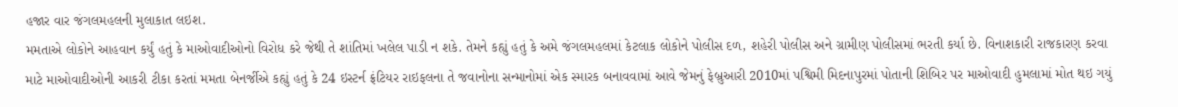હજાર વાર જંગલમહલની મુલાકાત લઇશ.
મમતાએ લોકોને આહવાન કર્યું હતું કે માઓવાદીઓનો વિરોધ કરે જેથી તે શાંતિમાં ખલેલ પાડી ન શકે. તેમને કહ્યું હતું કે અમે જંગલમહલમાં કેટલાક લોકોને પોલીસ દળ, શહેરી પોલીસ અને ગ્રામીણ પોલીસમાં ભરતી કર્યા છે. વિનાશકારી રાજકારણ કરવા માટે માઓવાદીઓની આકરી ટીકા કરતાં મમતા બેનર્જીએ કહ્યું હતું કે 24 ઇસ્ટર્ન ફ્રંટિયર રાઇફલના તે જવાનોના સન્માનોમાં એક સ્મારક બનાવવામાં આવે જેમનું ફેબ્રુઆરી 2010માં પશ્વિમી મિદનાપુરમાં પોતાની શિબિર પર માઓવાદી હુમલામાં મોત થઇ ગયું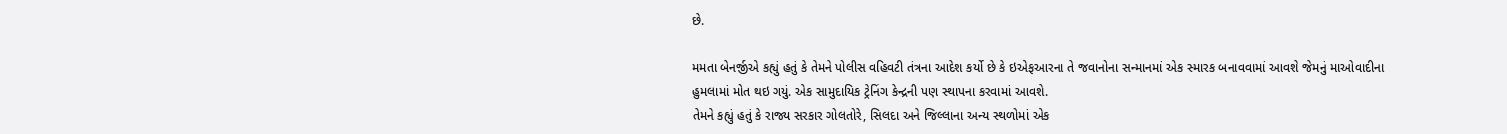છે.

મમતા બેનર્જીએ કહ્યું હતું કે તેમને પોલીસ વહિવટી તંત્રના આદેશ કર્યો છે કે ઇએફઆરના તે જવાનોના સન્માનમાં એક સ્મારક બનાવવામાં આવશે જેમનું માઓવાદીના હુમલામાં મોત થઇ ગયું. એક સામુદાયિક ટ્રેનિંગ કેન્દ્રની પણ સ્થાપના કરવામાં આવશે.
તેમને કહ્યું હતું કે રાજ્ય સરકાર ગોલતોરે, સિલદા અને જિલ્લાના અન્ય સ્થળોમાં એક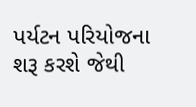પર્યટન પરિયોજના શરૂ કરશે જેથી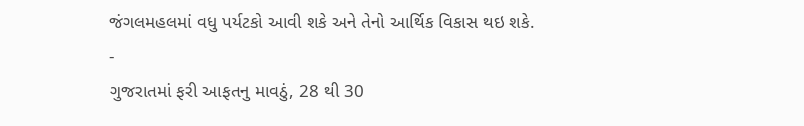જંગલમહલમાં વધુ પર્યટકો આવી શકે અને તેનો આર્થિક વિકાસ થઇ શકે.
-
ગુજરાતમાં ફરી આફતનુ માવઠું, 28 થી 30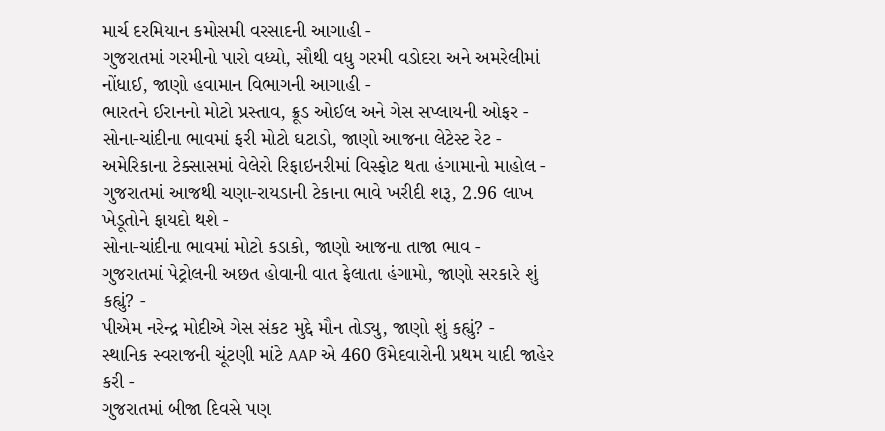માર્ચ દરમિયાન કમોસમી વરસાદની આગાહી -
ગુજરાતમાં ગરમીનો પારો વધ્યો, સૌથી વધુ ગરમી વડોદરા અને અમરેલીમાં નોંધાઈ, જાણો હવામાન વિભાગની આગાહી -
ભારતને ઈરાનનો મોટો પ્રસ્તાવ, ક્રૂડ ઓઈલ અને ગેસ સપ્લાયની ઓફર -
સોના-ચાંદીના ભાવમાં ફરી મોટો ઘટાડો, જાણો આજના લેટેસ્ટ રેટ -
અમેરિકાના ટેક્સાસમાં વેલેરો રિફાઇનરીમાં વિસ્ફોટ થતા હંગામાનો માહોલ -
ગુજરાતમાં આજથી ચણા-રાયડાની ટેકાના ભાવે ખરીદી શરૂ, 2.96 લાખ ખેડૂતોને ફાયદો થશે -
સોના-ચાંદીના ભાવમાં મોટો કડાકો, જાણો આજના તાજા ભાવ -
ગુજરાતમાં પેટ્રોલની અછત હોવાની વાત ફેલાતા હંગામો, જાણો સરકારે શું કહ્યું? -
પીએમ નરેન્દ્ર મોદીએ ગેસ સંકટ મુદ્દે મૌન તોડ્યુ, જાણો શું કહ્યું? -
સ્થાનિક સ્વરાજની ચૂંટણી માંટે AAP એ 460 ઉમેદવારોની પ્રથમ યાદી જાહેર કરી -
ગુજરાતમાં બીજા દિવસે પણ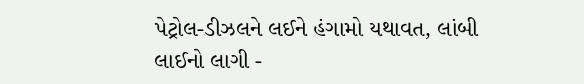પેટ્રોલ-ડીઝલને લઈને હંગામો યથાવત, લાંબી લાઈનો લાગી -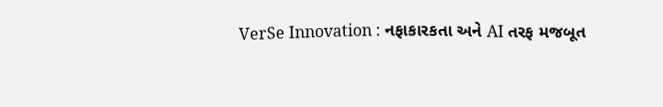VerSe Innovation : નફાકારકતા અને AI તરફ મજબૂત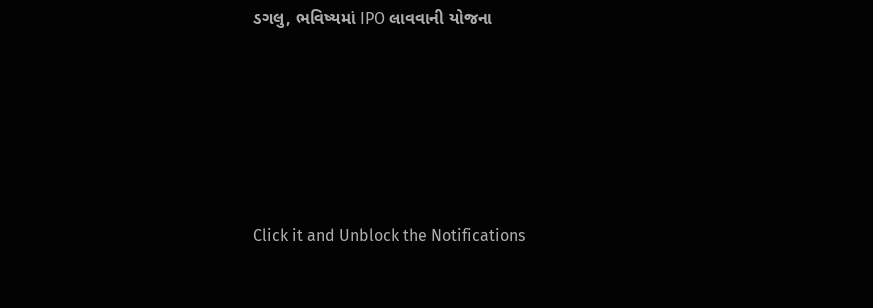ડગલુ, ભવિષ્યમાં IPO લાવવાની યોજના








Click it and Unblock the Notifications